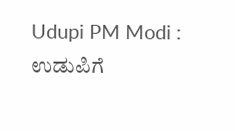Udupi PM Modi : ಉಡುಪಿಗೆ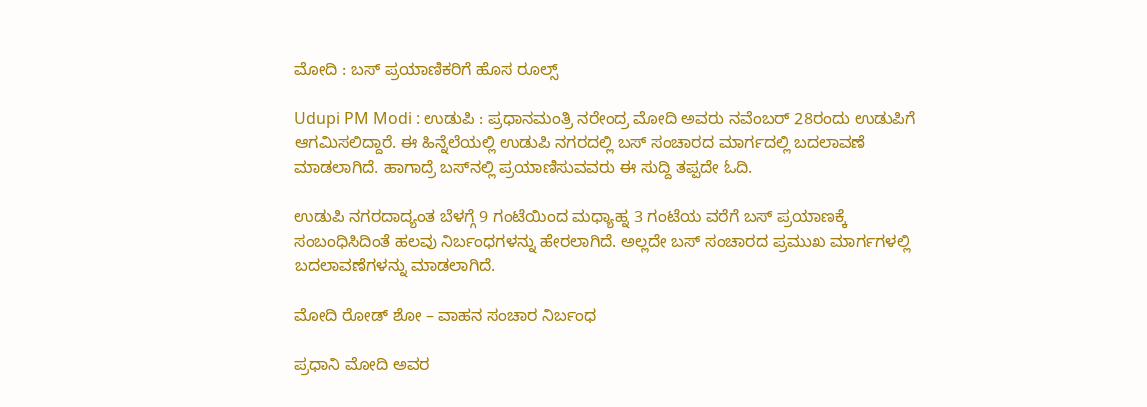ಮೋದಿ : ಬಸ್‌ ಪ್ರಯಾಣಿಕರಿಗೆ ಹೊಸ ರೂಲ್ಸ್‌

Udupi PM Modi : ಉಡುಪಿ : ಪ್ರಧಾನಮಂತ್ರಿ ನರೇಂದ್ರ ಮೋದಿ ಅವರು ನವೆಂಬರ್‌ 28ರಂದು ಉಡುಪಿಗೆ ಆಗಮಿಸಲಿದ್ದಾರೆ. ಈ ಹಿನ್ನೆಲೆಯಲ್ಲಿ ಉಡುಪಿ ನಗರದಲ್ಲಿ ಬಸ್‌ ಸಂಚಾರದ ಮಾರ್ಗದಲ್ಲಿ ಬದಲಾವಣೆ ಮಾಡಲಾಗಿದೆ. ಹಾಗಾದ್ರೆ ಬಸ್‌ನಲ್ಲಿ ಪ್ರಯಾಣಿಸುವವರು ಈ ಸುದ್ದಿ ತಪ್ಪದೇ ಓದಿ.

ಉಡುಪಿ ನಗರದಾದ್ಯಂತ ಬೆಳಗ್ಗೆ 9 ಗಂಟೆಯಿಂದ ಮಧ್ಯಾಹ್ನ 3 ಗಂಟೆಯ ವರೆಗೆ ಬಸ್‌ ಪ್ರಯಾಣಕ್ಕೆ ಸಂಬಂಧಿಸಿದಿಂತೆ ಹಲವು ನಿರ್ಬಂಧಗಳನ್ನು ಹೇರಲಾಗಿದೆ. ಅಲ್ಲದೇ ಬಸ್‌ ಸಂಚಾರದ ಪ್ರಮುಖ ಮಾರ್ಗಗಳಲ್ಲಿ ಬದಲಾವಣೆಗಳನ್ನು ಮಾಡಲಾಗಿದೆ.

ಮೋದಿ ರೋಡ್‌ ಶೋ – ವಾಹನ ಸಂಚಾರ ನಿರ್ಬಂಧ

ಪ್ರಧಾನಿ ಮೋದಿ ಅವರ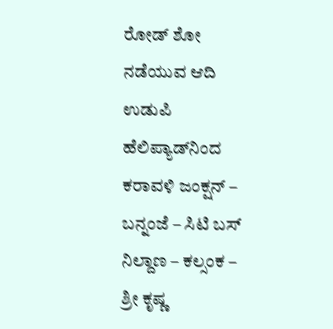ರೋಡ್‌ ಶೋ ನಡೆಯುವ ಆದಿ ಉಡುಪಿ ಹೆಲಿಪ್ಯಾಡ್‌ನಿಂದ ಕರಾವಳಿ ಜಂಕ್ಷನ್ – ಬನ್ನಂಜೆ – ಸಿಟಿ ಬಸ್ ನಿಲ್ದಾಣ – ಕಲ್ಸಂಕ – ಶ್ರೀ ಕೃಷ್ಣ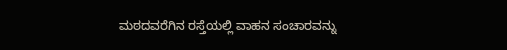ಮಠದವರೆಗಿನ ರಸ್ತೆಯಲ್ಲಿ ವಾಹನ ಸಂಚಾರವನ್ನು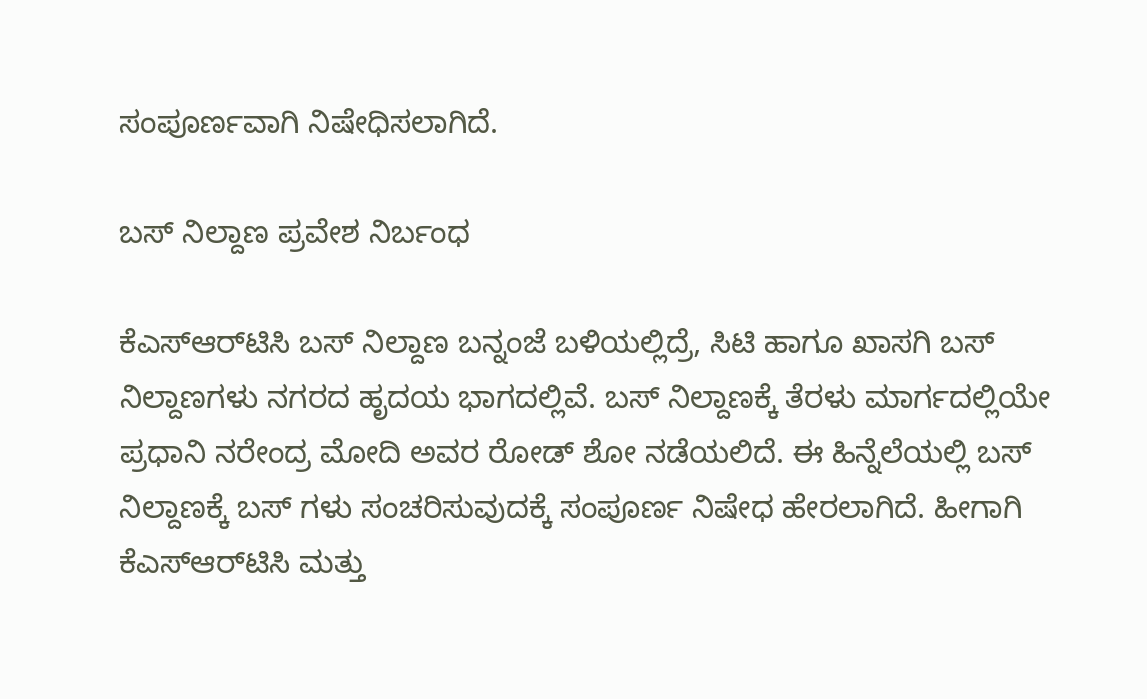ಸಂಪೂರ್ಣವಾಗಿ ನಿಷೇಧಿಸಲಾಗಿದೆ.

ಬಸ್‌ ನಿಲ್ದಾಣ ಪ್ರವೇಶ ನಿರ್ಬಂಧ

ಕೆಎಸ್‌ಆರ್‌ಟಿಸಿ ಬಸ್‌ ನಿಲ್ದಾಣ ಬನ್ನಂಜೆ ಬಳಿಯಲ್ಲಿದ್ರೆ, ಸಿಟಿ ಹಾಗೂ ಖಾಸಗಿ ಬಸ್‌ ನಿಲ್ದಾಣಗಳು ನಗರದ ಹೃದಯ ಭಾಗದಲ್ಲಿವೆ. ಬಸ್‌ ನಿಲ್ದಾಣಕ್ಕೆ ತೆರಳು ಮಾರ್ಗದಲ್ಲಿಯೇ ಪ್ರಧಾನಿ ನರೇಂದ್ರ ಮೋದಿ ಅವರ ರೋಡ್‌ ಶೋ ನಡೆಯಲಿದೆ. ಈ ಹಿನ್ನೆಲೆಯಲ್ಲಿ ಬಸ್‌ ನಿಲ್ದಾಣಕ್ಕೆ ಬಸ್‌ ಗಳು ಸಂಚರಿಸುವುದಕ್ಕೆ ಸಂಪೂರ್ಣ ನಿಷೇಧ ಹೇರಲಾಗಿದೆ. ಹೀಗಾಗಿ ಕೆಎಸ್‌ಆರ್‌ಟಿಸಿ ಮತ್ತು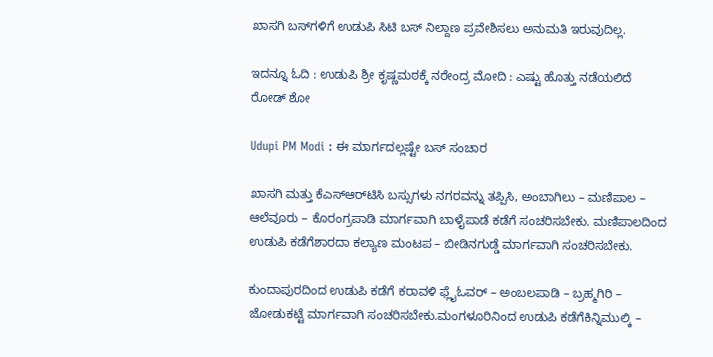ಖಾಸಗಿ ಬಸ್‌ಗಳಿಗೆ ಉಡುಪಿ ಸಿಟಿ ಬಸ್ ನಿಲ್ದಾಣ ಪ್ರವೇಶಿಸಲು ಅನುಮತಿ ಇರುವುದಿಲ್ಲ.

ಇದನ್ನೂ ಓದಿ : ಉಡುಪಿ ಶ್ರೀ ಕೃಷ್ಣಮಠಕ್ಕೆ ನರೇಂದ್ರ ಮೋದಿ : ಎಷ್ಟು ಹೊತ್ತು ನಡೆಯಲಿದೆ ರೋಡ್‌ ಶೋ

Udupi PM Modi : ಈ ಮಾರ್ಗದಲ್ಲಷ್ಟೇ ಬಸ್‌ ಸಂಚಾರ

ಖಾಸಗಿ ಮತ್ತು ಕೆಎಸ್‌ಆರ್‌ಟಿಸಿ ಬಸ್ಸುಗಳು ನಗರವನ್ನು ತಪ್ಪಿಸಿ, ಅಂಬಾಗಿಲು – ಮಣಿಪಾಲ – ಆಲೆವೂರು – ಕೊರಂಗ್ರಪಾಡಿ ಮಾರ್ಗವಾಗಿ ಬಾಳೈಪಾಡೆ ಕಡೆಗೆ ಸಂಚರಿಸಬೇಕು. ಮಣಿಪಾಲದಿಂದ ಉಡುಪಿ ಕಡೆಗೆಶಾರದಾ ಕಲ್ಯಾಣ ಮಂಟಪ – ಬೀಡಿನಗುಡ್ಡೆ ಮಾರ್ಗವಾಗಿ ಸಂಚರಿಸಬೇಕು.

ಕುಂದಾಪುರದಿಂದ ಉಡುಪಿ ಕಡೆಗೆ ಕರಾವಳಿ ಫ್ಲೈಓವರ್ – ಅಂಬಲಪಾಡಿ – ಬ್ರಹ್ಮಗಿರಿ – ಜೋಡುಕಟ್ಟೆ ಮಾರ್ಗವಾಗಿ ಸಂಚರಿಸಬೇಕು.ಮಂಗಳೂರಿನಿಂದ ಉಡುಪಿ ಕಡೆಗೆಕಿನ್ನಿಮುಲ್ಕಿ –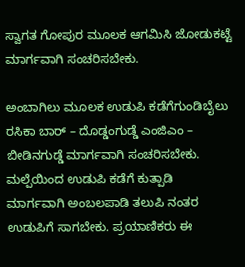ಸ್ವಾಗತ ಗೋಪುರ ಮೂಲಕ ಆಗಮಿಸಿ ಜೋಡುಕಟ್ಟೆ ಮಾರ್ಗವಾಗಿ ಸಂಚರಿಸಬೇಕು.

ಅಂಬಾಗಿಲು ಮೂಲಕ ಉಡುಪಿ ಕಡೆಗೆಗುಂಡಿಬೈಲು ರಸಿಕಾ ಬಾರ್ – ದೊಡ್ಡಂಗುಡ್ಡೆ ಎಂಜಿಎಂ – ಬೀಡಿನಗುಡ್ಡೆ ಮಾರ್ಗವಾಗಿ ಸಂಚರಿಸಬೇಕು. ಮಲ್ಪೆಯಿಂದ ಉಡುಪಿ ಕಡೆಗೆ ಕುತ್ಪಾಡಿ ಮಾರ್ಗವಾಗಿ ಅಂಬಲಪಾಡಿ ತಲುಪಿ ನಂತರ ಉಡುಪಿಗೆ ಸಾಗಬೇಕು. ಪ್ರಯಾಣಿಕರು ಈ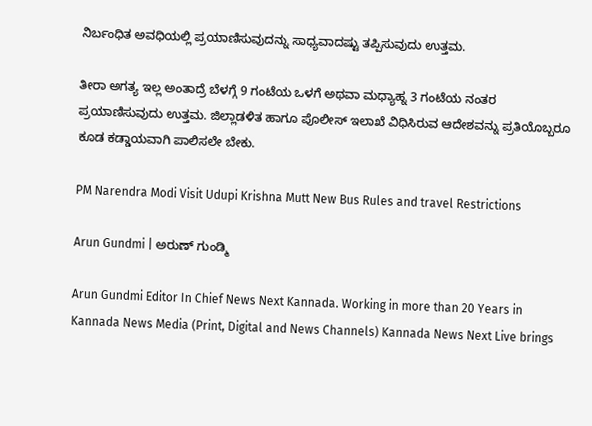ನಿರ್ಬಂಧಿತ ಅವಧಿಯಲ್ಲಿ ಪ್ರಯಾಣಿಸುವುದನ್ನು ಸಾಧ್ಯವಾದಷ್ಟು ತಪ್ಪಿಸುವುದು ಉತ್ತಮ.

ತೀರಾ ಅಗತ್ಯ ಇಲ್ಲ ಅಂತಾದ್ರೆ ಬೆಳಗ್ಗೆ 9 ಗಂಟೆಯ ಒಳಗೆ ಅಥವಾ ಮಧ್ಯಾಹ್ನ 3 ಗಂಟೆಯ ನಂತರ ಪ್ರಯಾಣಿಸುವುದು ಉತ್ತಮ. ಜಿಲ್ಲಾಡಳಿತ ಹಾಗೂ ಪೊಲೀಸ್‌ ಇಲಾಖೆ ವಿಧಿಸಿರುವ ಆದೇಶವನ್ನು ಪ್ರತಿಯೊಬ್ಬರೂ ಕೂಡ ಕಡ್ಡಾಯವಾಗಿ ಪಾಲಿಸಲೇ ಬೇಕು.

PM Narendra Modi Visit Udupi Krishna Mutt New Bus Rules and travel Restrictions

Arun Gundmi | ಅರುಣ್ ಗುಂಡ್ಮಿ

Arun Gundmi Editor In Chief News Next Kannada. Working in more than 20 Years in Kannada News Media (Print, Digital and News Channels) Kannada News Next Live brings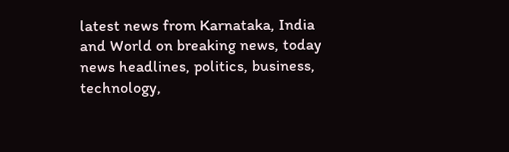latest news from Karnataka, India and World on breaking news, today news headlines, politics, business, technology,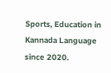Sports, Education in Kannada Language since 2020.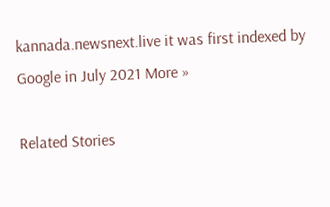kannada.newsnext.live it was first indexed by Google in July 2021 More »

Related Stories